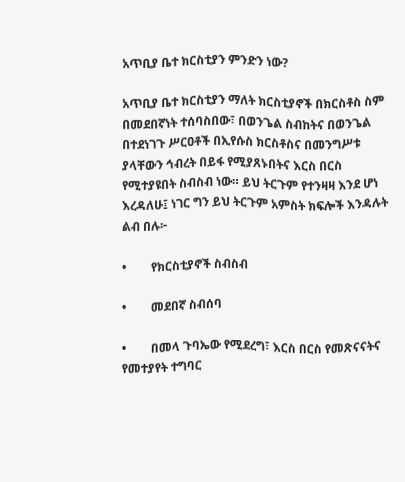አጥቢያ ቤተ ክርስቲያን ምንድን ነው?

አጥቢያ ቤተ ክርስቲያን ማለት ክርስቲያኖች በክርስቶስ ስም በመደበኛነት ተሰባስበው፣ በወንጌል ስብከትና በወንጌል በተደነገጉ ሥርዐቶች በኢየሱስ ክርስቶስና በመንግሥቱ ያላቸውን ኅብረት በይፋ የሚያጸኑበትና እርስ በርስ የሚተያዩበት ስብስብ ነው። ይህ ትርጉም የተንዛዛ እንደ ሆነ እረዳለሁ፤ ነገር ግን ይህ ትርጉም አምስት ክፍሎች እንዳሉት ልብ በሉ፦

•        የክርስቲያኖች ስብስብ

•        መደበኛ ስብሰባ

•        በመላ ጉባኤው የሚደረግ፣ እርስ በርስ የመጽናናትና የመተያየት ተግባር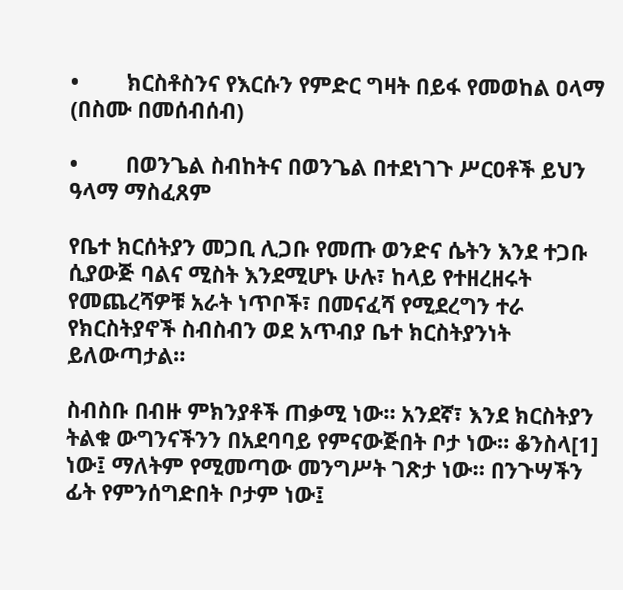•        ክርስቶስንና የእርሱን የምድር ግዛት በይፋ የመወከል ዐላማ (በስሙ በመሰብሰብ)

•        በወንጌል ስብከትና በወንጌል በተደነገጉ ሥርዐቶች ይህን ዓላማ ማስፈጸም

የቤተ ክርሰትያን መጋቢ ሊጋቡ የመጡ ወንድና ሴትን እንደ ተጋቡ ሲያውጅ ባልና ሚስት እንደሚሆኑ ሁሉ፣ ከላይ የተዘረዘሩት የመጨረሻዎቹ አራት ነጥቦች፣ በመናፈሻ የሚደረግን ተራ የክርስትያኖች ስብስብን ወደ አጥብያ ቤተ ክርስትያንነት ይለውጣታል።

ስብስቡ በብዙ ምክንያቶች ጠቃሚ ነው። አንደኛ፣ እንደ ክርስትያን ትልቁ ውግንናችንን በአደባባይ የምናውጅበት ቦታ ነው። ቆንስላ[1] ነው፤ ማለትም የሚመጣው መንግሥት ገጽታ ነው። በንጉሣችን ፊት የምንሰግድበት ቦታም ነው፤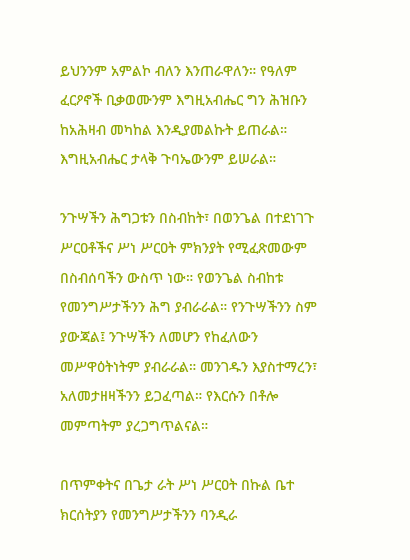ይህንንም አምልኮ ብለን እንጠራዋለን። የዓለም ፈርዖኖች ቢቃወሙንም እግዚአብሔር ግን ሕዝቡን ከአሕዛብ መካከል እንዲያመልኩት ይጠራል። እግዚአብሔር ታላቅ ጉባኤውንም ይሠራል።

ንጉሣችን ሕግጋቱን በስብከት፣ በወንጌል በተደነገጉ ሥርዐቶችና ሥነ ሥርዐት ምክንያት የሚፈጽመውም በስብሰባችን ውስጥ ነው። የወንጌል ስብከቱ የመንግሥታችንን ሕግ ያብራራል። የንጉሣችንን ስም ያውጃል፤ ንጉሣችን ለመሆን የከፈለውን መሥዋዕትነትም ያብራራል። መንገዱን እያስተማረን፣ አለመታዘዛችንን ይጋፈጣል። የእርሱን በቶሎ መምጣትም ያረጋግጥልናል።

በጥምቀትና በጌታ ራት ሥነ ሥርዐት በኩል ቤተ ክርሰትያን የመንግሥታችንን ባንዲራ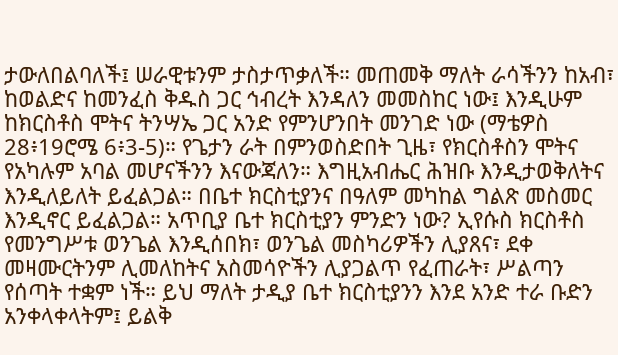ታውለበልባለች፤ ሠራዊቱንም ታስታጥቃለች። መጠመቅ ማለት ራሳችንን ከአብ፣ ከወልድና ከመንፈስ ቅዱስ ጋር ኅብረት እንዳለን መመስከር ነው፤ እንዲሁም ከክርስቶስ ሞትና ትንሣኤ ጋር አንድ የምንሆንበት መንገድ ነው (ማቴዎስ 28፥19ሮሜ 6፥3-5)። የጌታን ራት በምንወስድበት ጊዜ፣ የክርስቶስን ሞትና የአካሉም አባል መሆናችንን እናውጃለን። እግዚአብሔር ሕዝቡ እንዲታወቅለትና እንዲለይለት ይፈልጋል። በቤተ ክርስቲያንና በዓለም መካከል ግልጽ መስመር እንዲኖር ይፈልጋል። አጥቢያ ቤተ ክርስቲያን ምንድን ነው? ኢየሱስ ክርስቶስ የመንግሥቱ ወንጌል እንዲሰበክ፣ ወንጌል መስካሪዎችን ሊያጸና፣ ደቀ መዛሙርትንም ሊመለከትና አስመሳዮችን ሊያጋልጥ የፈጠራት፣ ሥልጣን የሰጣት ተቋም ነች። ይህ ማለት ታዲያ ቤተ ክርስቲያንን እንደ አንድ ተራ ቡድን አንቀላቀላትም፤ ይልቅ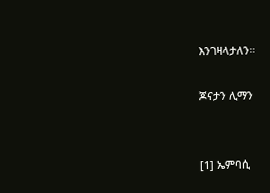እንገዛላታለን።

ጆናታን ሊማን


[1] ኤምባሲ